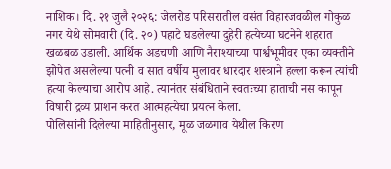नाशिक। दि. २१ जुलै २०२६: जेलरोड परिसरातील वसंत विहारजवळील गोकुळ नगर येथे सोमवारी (दि. २०) पहाटे घडलेल्या दुहेरी हत्येच्या घटनेने शहरात खळबळ उडाली. आर्थिक अडचणी आणि नैराश्याच्या पार्श्वभूमीवर एका व्यक्तीने झोपेत असलेल्या पत्नी व सात वर्षीय मुलावर धारदार शस्त्राने हल्ला करून त्यांची हत्या केल्याचा आरोप आहे. त्यानंतर संबंधिताने स्वतःच्या हाताची नस कापून विषारी द्रव्य प्राशन करत आत्महत्येचा प्रयत्न केला.
पोलिसांनी दिलेल्या माहितीनुसार, मूळ जळगाव येथील किरण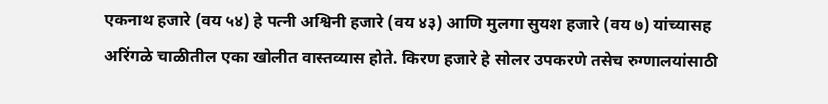एकनाथ हजारे (वय ५४) हे पत्नी अश्विनी हजारे (वय ४३) आणि मुलगा सुयश हजारे (वय ७) यांच्यासह अरिंगळे चाळीतील एका खोलीत वास्तव्यास होते. किरण हजारे हे सोलर उपकरणे तसेच रुग्णालयांसाठी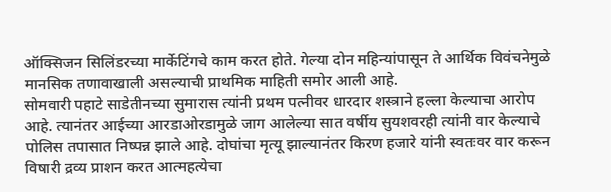ऑक्सिजन सिलिंडरच्या मार्केटिंगचे काम करत होते. गेल्या दोन महिन्यांपासून ते आर्थिक विवंचनेमुळे मानसिक तणावाखाली असल्याची प्राथमिक माहिती समोर आली आहे.
सोमवारी पहाटे साडेतीनच्या सुमारास त्यांनी प्रथम पत्नीवर धारदार शस्त्राने हल्ला केल्याचा आरोप आहे. त्यानंतर आईच्या आरडाओरडामुळे जाग आलेल्या सात वर्षीय सुयशवरही त्यांनी वार केल्याचे पोलिस तपासात निष्पन्न झाले आहे. दोघांचा मृत्यू झाल्यानंतर किरण हजारे यांनी स्वतःवर वार करून विषारी द्रव्य प्राशन करत आत्महत्येचा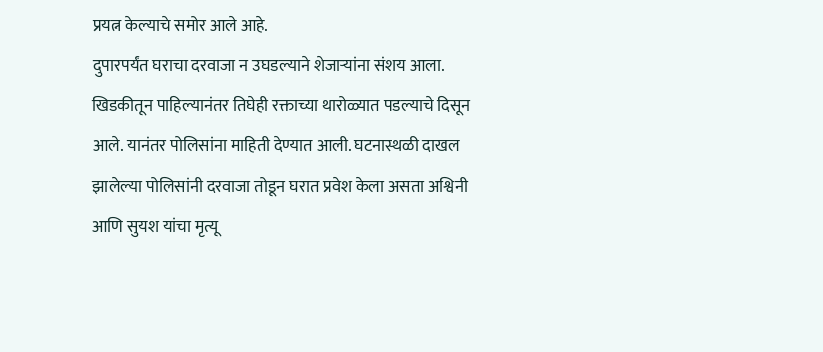प्रयत्न केल्याचे समोर आले आहे.
दुपारपर्यंत घराचा दरवाजा न उघडल्याने शेजाऱ्यांना संशय आला. खिडकीतून पाहिल्यानंतर तिघेही रक्ताच्या थारोळ्यात पडल्याचे दिसून आले. यानंतर पोलिसांना माहिती देण्यात आली. घटनास्थळी दाखल झालेल्या पोलिसांनी दरवाजा तोडून घरात प्रवेश केला असता अश्विनी आणि सुयश यांचा मृत्यू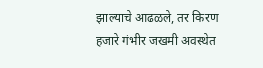झाल्याचे आढळले, तर किरण हजारे गंभीर जखमी अवस्थेत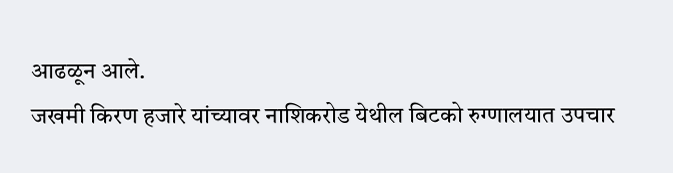आढळून आले.
जखमी किरण हजारे यांच्यावर नाशिकरोड येथील बिटको रुग्णालयात उपचार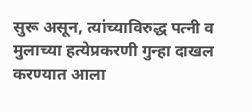सुरू असून, त्यांच्याविरुद्ध पत्नी व मुलाच्या हत्येप्रकरणी गुन्हा दाखल करण्यात आला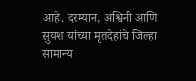आहे. दरम्यान, अश्विनी आणि सुयश यांच्या मृतदेहांचे जिल्हा सामान्य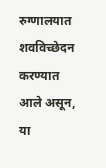रुग्णालयात शवविच्छेदन करण्यात आले असून, या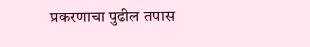प्रकरणाचा पुढील तपास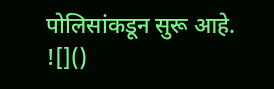पोलिसांकडून सुरू आहे.
![]()